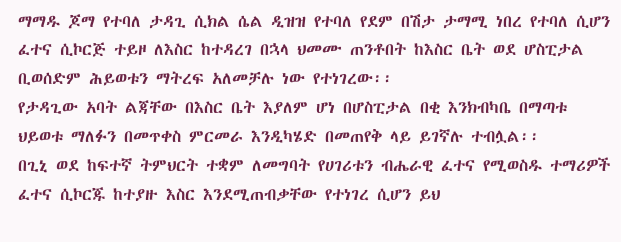ማማዱ ጆማ የተባለ ታዳጊ ሲክል ሴል ዲዝዝ የተባለ የደም በሽታ ታማሚ ነበረ የተባለ ሲሆን ፈተና ሲኮርጅ ተይዞ ለእስር ከተዳረገ በኋላ ህመሙ ጠንቶበት ከእስር ቤት ወደ ሆስፒታል ቢወሰድም ሕይወቱን ማትረፍ አለመቻሉ ነው የተነገረው፡፡
የታዳጊው አባት ልጃቸው በእስር ቤት እያለም ሆነ በሆስፒታል በቂ እንክብካቤ በማጣቱ ህይወቱ ማለፉን በመጥቀስ ምርመራ እንዲካሄድ በመጠየቅ ላይ ይገኛሉ ተብሏል፡፡
በጊኒ ወደ ከፍተኛ ትምህርት ተቋም ለመግባት የሀገሪቱን ብሔራዊ ፈተና የሚወስዱ ተማሪዎች ፈተና ሲኮርጁ ከተያዙ እስር እንደሚጠብቃቸው የተነገረ ሲሆን ይህ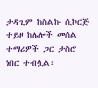ታዳጊም ከስልኩ ሲኮርጅ ተይዞ ከሌሎች መሰል ተማሪዎች ጋር ታስሮ ነበር ተብሏል፡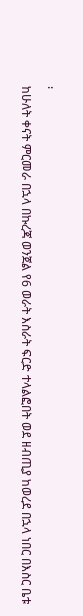፡
ከሁለት ቀናት ምርመራ በኋላ በኩረጃ ወንጀል የ6 ወራት እስራት ፍርድ ተላልፎበት ወደ ዘብጢያ ከወረደ በኋላ ነበር በእስር ቤቱ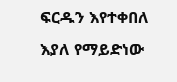ፍርዱን እየተቀበለ እያለ የማይድነው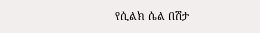የሲልክ ሴል በሽታ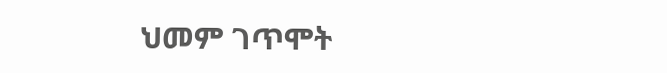ህመም ገጥሞት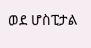ወደ ሆስፒታል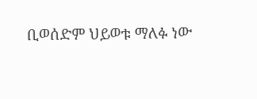ቢወሰድም ህይወቱ ማለፉ ነው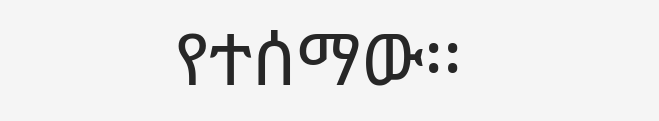የተሰማው፡፡